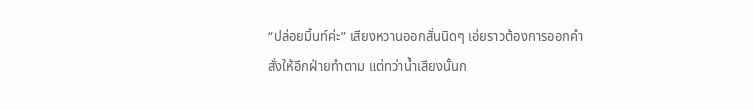“ปล่อยมิ้นท์ค่ะ” เสียงหวานออกสั่นนิดๆ เอ่ยราวต้องการออกคำสั่งให้อีกฝ่ายทำตาม แต่ทว่าน้ำเสียงนั้นก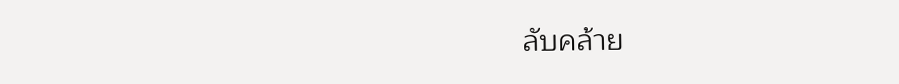ลับคล้าย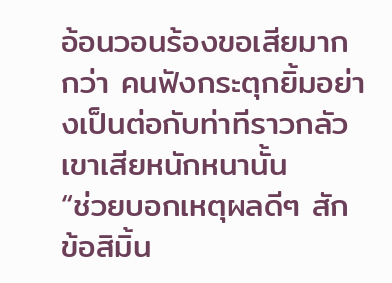อ้อนวอนร้องขอเสียมากกว่า คนฟังกระตุกยิ้มอย่างเป็นต่อกับท่าทีราวกลัวเขาเสียหนักหนานั้น
“ช่วยบอกเหตุผลดีๆ สักข้อสิมิ้น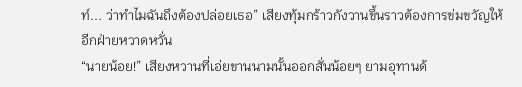ท์... ว่าทำไมฉันถึงต้องปล่อยเธอ” เสียงทุ้มกร้าวกังวานขึ้นราวต้องการข่มขวัญให้อีกฝ่ายหวาดหวั่น
“นายน้อย!” เสียงหวานที่เอ่ยขานนามนั้นออกสั่นน้อยๆ ยามอุทานด้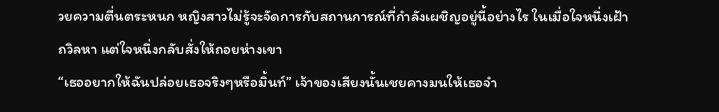วยความตื่นตระหนก หญิงสาวไม่รู้จะจัดการกับสถานการณ์ที่กำลังเผชิญอยู่นี้อย่างไร ในเมื่อใจหนึ่งเฝ้าถวิลหา แต่ใจหนึ่งกลับสั่งให้ถอยห่างเขา
“เธออยากให้ฉันปล่อยเธอจริงๆหรือมิ้นท์” เจ้าของเสียงนั้นเชยคางมนให้เธอจำ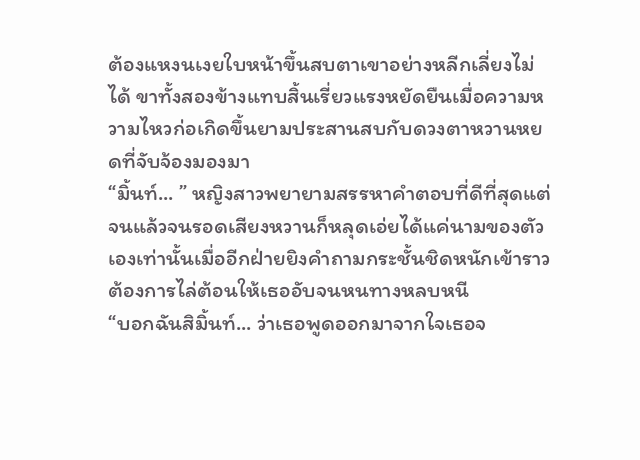ต้องแหงนเงยใบหน้าขึ้นสบตาเขาอย่างหลีกเลี่ยงไม่ได้ ขาทั้งสองข้างแทบสิ้นเรี่ยวแรงหยัดยืนเมื่อความหวามไหวก่อเกิดขึ้นยามประสานสบกับดวงตาหวานหยดที่จับจ้องมองมา
“มิ้นท์... ” หญิงสาวพยายามสรรหาคำตอบที่ดีที่สุดแต่จนแล้วจนรอดเสียงหวานก็หลุดเอ่ยได้แค่นามของตัวเองเท่านั้นเมื่ออีกฝ่ายยิงคำถามกระชั้นชิดหนักเข้าราวต้องการไล่ต้อนให้เธออับจนหนทางหลบหนี
“บอกฉันสิมิ้นท์... ว่าเธอพูดออกมาจากใจเธอจ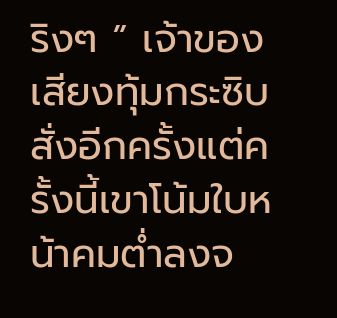ริงๆ ” เจ้าของเสียงทุ้มกระซิบสั่งอีกครั้งแต่ครั้งนี้เขาโน้มใบหน้าคมต่ำลงจ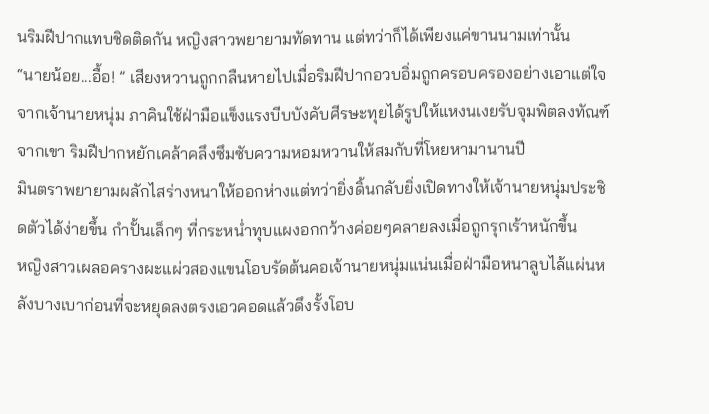นริมฝีปากแทบชิดติดกัน หญิงสาวพยายามทัดทาน แต่ทว่าก็ได้เพียงแค่ขานนามเท่านั้น
“นายน้อย...อื้อ! ” เสียงหวานถูกกลืนหายไปเมื่อริมฝีปากอวบอิ่มถูกครอบครองอย่างเอาแต่ใจจากเจ้านายหนุ่ม ภาคินใช้ฝ่ามือแข็งแรงบีบบังคับศีรษะทุยได้รูปให้แหงนเงยรับจุมพิตลงทัณฑ์จากเขา ริมฝีปากหยักเคล้าคลึงซึมซับความหอมหวานให้สมกับที่โหยหามานานปี
มินตราพยายามผลักไสร่างหนาให้ออกห่างแต่ทว่ายิ่งดิ้นกลับยิ่งเปิดทางให้เจ้านายหนุ่มประชิดตัวได้ง่ายขึ้น กำปั้นเล็กๆ ที่กระหน่ำทุบแผงอกกว้างค่อยๆคลายลงเมื่อถูกรุกเร้าหนักขึ้น
หญิงสาวเผลอครางผะแผ่วสองแขนโอบรัดต้นคอเจ้านายหนุ่มแน่นเมื่อฝ่ามือหนาลูบไล้แผ่นหลังบางเบาก่อนที่จะหยุดลงตรงเอวคอดแล้วดึงรั้งโอบ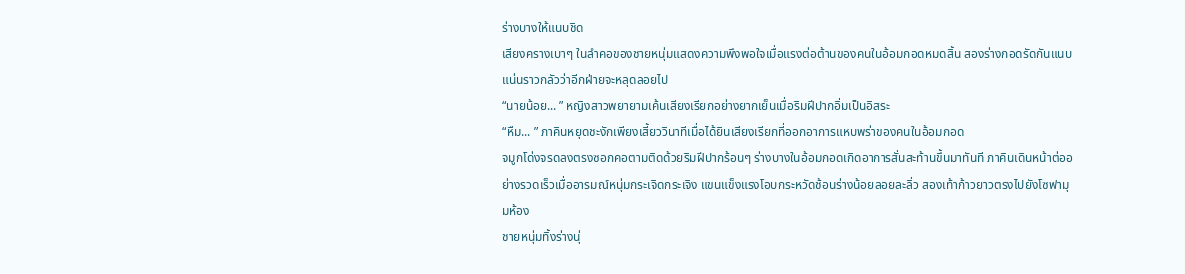ร่างบางให้แนบชิด
เสียงครางเบาๆ ในลำคอของชายหนุ่มแสดงความพึงพอใจเมื่อแรงต่อต้านของคนในอ้อมกอดหมดสิ้น สองร่างกอดรัดกันแนบแน่นราวกลัวว่าอีกฝ่ายจะหลุดลอยไป
“นายน้อย... ” หญิงสาวพยายามเค้นเสียงเรียกอย่างยากเย็นเมื่อริมฝีปากอิ่มเป็นอิสระ
“หืม... ” ภาคินหยุดชะงักเพียงเสี้ยววินาทีเมื่อได้ยินเสียงเรียกที่ออกอาการแหบพร่าของคนในอ้อมกอด
จมูกโด่งจรดลงตรงซอกคอตามติดด้วยริมฝีปากร้อนๆ ร่างบางในอ้อมกอดเกิดอาการสั่นสะท้านขึ้นมาทันที ภาคินเดินหน้าต่ออย่างรวดเร็วเมื่ออารมณ์หนุ่มกระเจิดกระเจิง แขนแข็งแรงโอบกระหวัดช้อนร่างน้อยลอยละลิ่ว สองเท้าก้าวยาวตรงไปยังโซฟามุมห้อง
ชายหนุ่มทิ้งร่างนุ่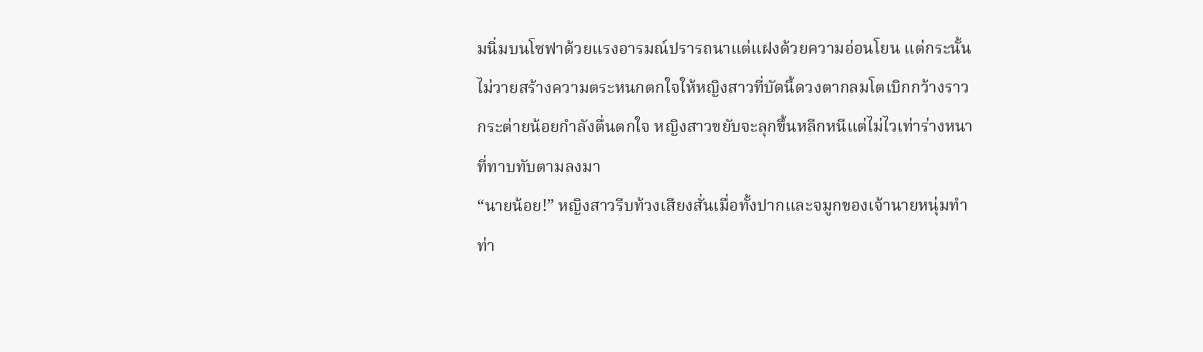มนิ่มบนโซฟาด้วยแรงอารมณ์ปรารถนาแต่แฝงด้วยความอ่อนโยน แต่กระนั้นไม่วายสร้างความตระหนกตกใจให้หญิงสาวที่บัดนี้ดวงตากลมโตเบิกกว้างราวกระต่ายน้อยกำลังตื่นตกใจ หญิงสาวขยับจะลุกขึ้นหลีกหนีแต่ไม่ไวเท่าร่างหนาที่ทาบทับตามลงมา
“นายน้อย!” หญิงสาวรีบท้วงเสียงสั่นเมื่อทั้งปากและจมูกของเจ้านายหนุ่มทำท่า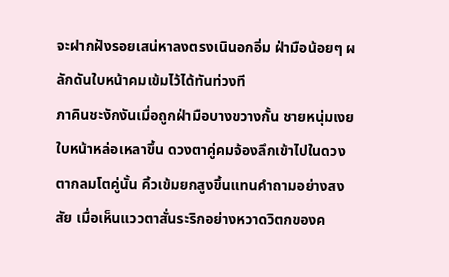จะฝากฝังรอยเสน่หาลงตรงเนินอกอิ่ม ฝ่ามือน้อยๆ ผลักดันใบหน้าคมเข้มไว้ได้ทันท่วงที
ภาคินชะงักงันเมื่อถูกฝ่ามือบางขวางกั้น ชายหนุ่มเงยใบหน้าหล่อเหลาขึ้น ดวงตาคู่คมจ้องลึกเข้าไปในดวงตากลมโตคู่นั้น คิ้วเข้มยกสูงขึ้นแทนคำถามอย่างสงสัย เมื่อเห็นแววตาสั่นระริกอย่างหวาดวิตกของค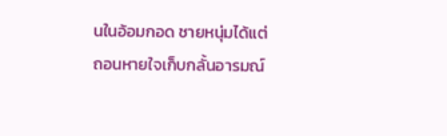นในอ้อมกอด ชายหนุ่มได้แต่ถอนหายใจเก็บกลั้นอารมณ์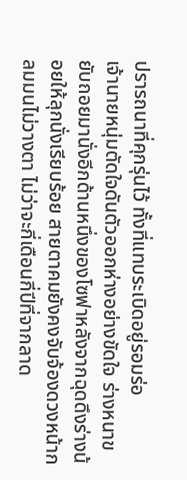ปรารถนาที่คุกรุ่นไว้ ทั้งที่แทบระเบิดอยู่รอมร่อ
เจ้านายหนุ่มตัดใจดันตัวออกห่างอย่างขัดใจ ร่างหนาขยับถอยมานั่งอีกด้านหนึ่งของโซฟาหลังจากฉุดดึงร่างน้อยให้ลุกนั่งเรียบร้อย สายตาคมยังคงจับจ้องดวงหน้ากลมมนไม่วางตา ไม่ว่าจะกี่เดือนกี่ปีที่จากลาด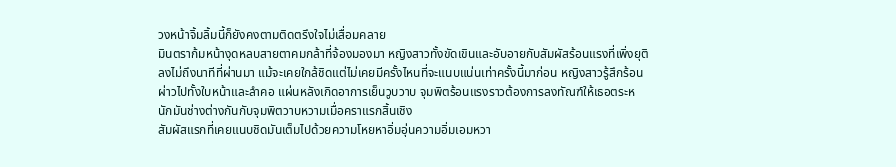วงหน้าจิ้มลิ้มนี้ก็ยังคงตามติดตรึงใจไม่เสื่อมคลาย
มินตราก้มหน้างุดหลบสายตาคมกล้าที่จ้องมองมา หญิงสาวทั้งขัดเขินและอับอายกับสัมผัสร้อนแรงที่เพิ่งยุติลงไม่ถึงนาทีที่ผ่านมา แม้จะเคยใกล้ชิดแต่ไม่เคยมีครั้งไหนที่จะแนบแน่นเท่าครั้งนี้มาก่อน หญิงสาวรู้สึกร้อนผ่าวไปทั้งใบหน้าและลำคอ แผ่นหลังเกิดอาการเย็นวูบวาบ จุมพิตร้อนแรงราวต้องการลงทัณฑ์ให้เธอตระหนักมันช่างต่างกันกับจุมพิตวาบหวามเมื่อคราแรกสิ้นเชิง
สัมผัสแรกที่เคยแนบชิดมันเต็มไปด้วยความโหยหาอิ่มอุ่นความอิ่มเอมหวา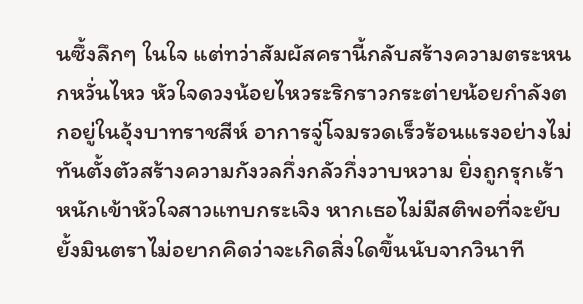นซึ้งลึกๆ ในใจ แต่ทว่าสัมผัสครานี้กลับสร้างความตระหนกหวั่นไหว หัวใจดวงน้อยไหวระริกราวกระต่ายน้อยกำลังตกอยู่ในอุ้งบาทราชสีห์ อาการจู่โจมรวดเร็วร้อนแรงอย่างไม่ทันตั้งตัวสร้างความกังวลกึ่งกลัวกึ่งวาบหวาม ยิ่งถูกรุกเร้าหนักเข้าหัวใจสาวแทบกระเจิง หากเธอไม่มีสติพอที่จะยับยั้งมินตราไม่อยากคิดว่าจะเกิดสิ่งใดขึ้นนับจากวินาที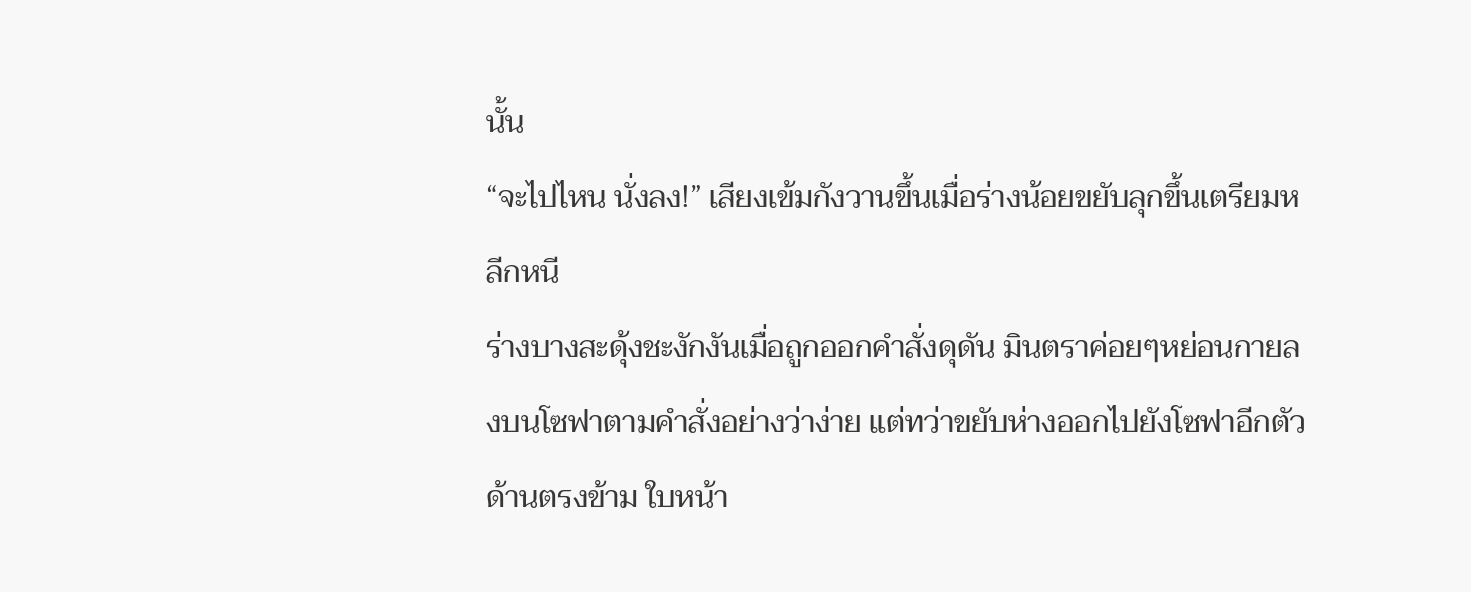นั้น
“จะไปไหน นั่งลง!” เสียงเข้มกังวานขึ้นเมื่อร่างน้อยขยับลุกขึ้นเตรียมหลีกหนี
ร่างบางสะดุ้งชะงักงันเมื่อถูกออกคำสั่งดุดัน มินตราค่อยๆหย่อนกายลงบนโซฟาตามคำสั่งอย่างว่าง่าย แต่ทว่าขยับห่างออกไปยังโซฟาอีกตัวด้านตรงข้าม ใบหน้า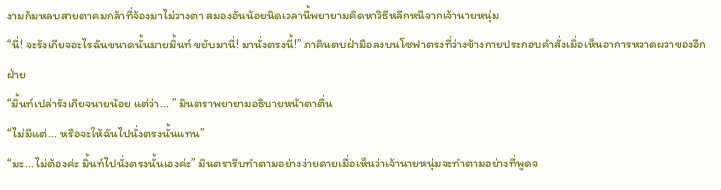งามก้มหลบสายตาคมกล้าที่จ้องมาไม่วางตา สมองอันน้อยนิดเวลานี้พยายามคิดหาวิธีหลีกหนีจากเจ้านายหนุ่ม
“นี่! จะรังเกียจอะไรฉันขนาดนั้นมายมิ้นท์ ขยับมานี่! มานั่งตรงนี้!” ภาคินตบฝ่ามือลงบนโซฟาตรงที่ว่างข้างกายประกอบคำสั่งเมื่อเห็นอาการหวาดผวาของอีกฝ่าย
“มิ้นท์เปล่ารังเกียจนายน้อย แต่ว่า... ” มินตราพยายามอธิบายหน้าตาตื่น
“ไม่มีแต่... หรือจะให้ฉันไปนั่งตรงนั้นแทน”
“มะ...ไม่ต้องค่ะ มิ้นท์ไปนั่งตรงนั้นเองค่ะ” มินตรารีบทำตามอย่างง่ายดายเมื่อเห็นว่าเจ้านายหนุ่มจะทำตามอย่างที่พูดจ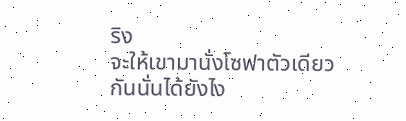ริง
จะให้เขามานั่งโซฟาตัวเดียวกันนั่นได้ยังไง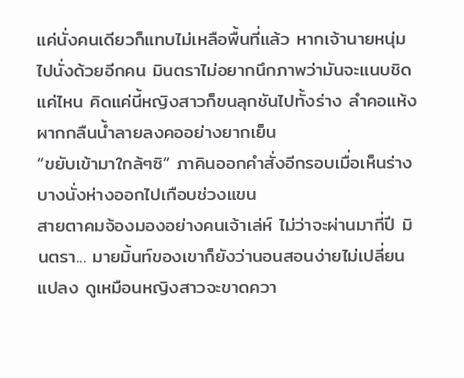แค่นั่งคนเดียวก็แทบไม่เหลือพื้นที่แล้ว หากเจ้านายหนุ่มไปนั่งด้วยอีกคน มินตราไม่อยากนึกภาพว่ามันจะแนบชิดแค่ไหน คิดแค่นี้หญิงสาวก็ขนลุกชันไปทั้งร่าง ลำคอแห้งผากกลืนน้ำลายลงคออย่างยากเย็น
“ขยับเข้ามาใกล้ๆซิ” ภาคินออกคำสั่งอีกรอบเมื่อเห็นร่างบางนั่งห่างออกไปเกือบช่วงแขน
สายตาคมจ้องมองอย่างคนเจ้าเล่ห์ ไม่ว่าจะผ่านมากี่ปี มินตรา... มายมิ้นท์ของเขาก็ยังว่านอนสอนง่ายไม่เปลี่ยนแปลง ดูเหมือนหญิงสาวจะขาดควา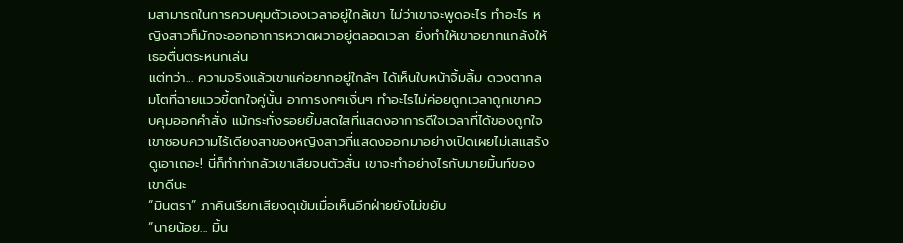มสามารถในการควบคุมตัวเองเวลาอยู่ใกล้เขา ไม่ว่าเขาจะพูดอะไร ทำอะไร หญิงสาวก็มักจะออกอาการหวาดผวาอยู่ตลอดเวลา ยิ่งทำให้เขาอยากแกล้งให้เธอตื่นตระหนกเล่น
แต่ทว่า... ความจริงแล้วเขาแค่อยากอยู่ใกล้ๆ ได้เห็นใบหน้าจิ้มลิ้ม ดวงตากลมโตที่ฉายแววขี้ตกใจคู่นั้น อาการงกๆเงิ่นๆ ทำอะไรไม่ค่อยถูกเวลาถูกเขาควบคุมออกคำสั่ง แม้กระทั่งรอยยิ้มสดใสที่แสดงอาการดีใจเวลาที่ได้ของถูกใจ เขาชอบความไร้เดียงสาของหญิงสาวที่แสดงออกมาอย่างเปิดเผยไม่เสแสร้ง
ดูเอาเถอะ! นี่ก็ทำท่ากลัวเขาเสียจนตัวสั่น เขาจะทำอย่างไรกับมายมิ้นท์ของเขาดีนะ
“มินตรา” ภาคินเรียกเสียงดุเข้มเมื่อเห็นอีกฝ่ายยังไม่ขยับ
“นายน้อย... มิ้น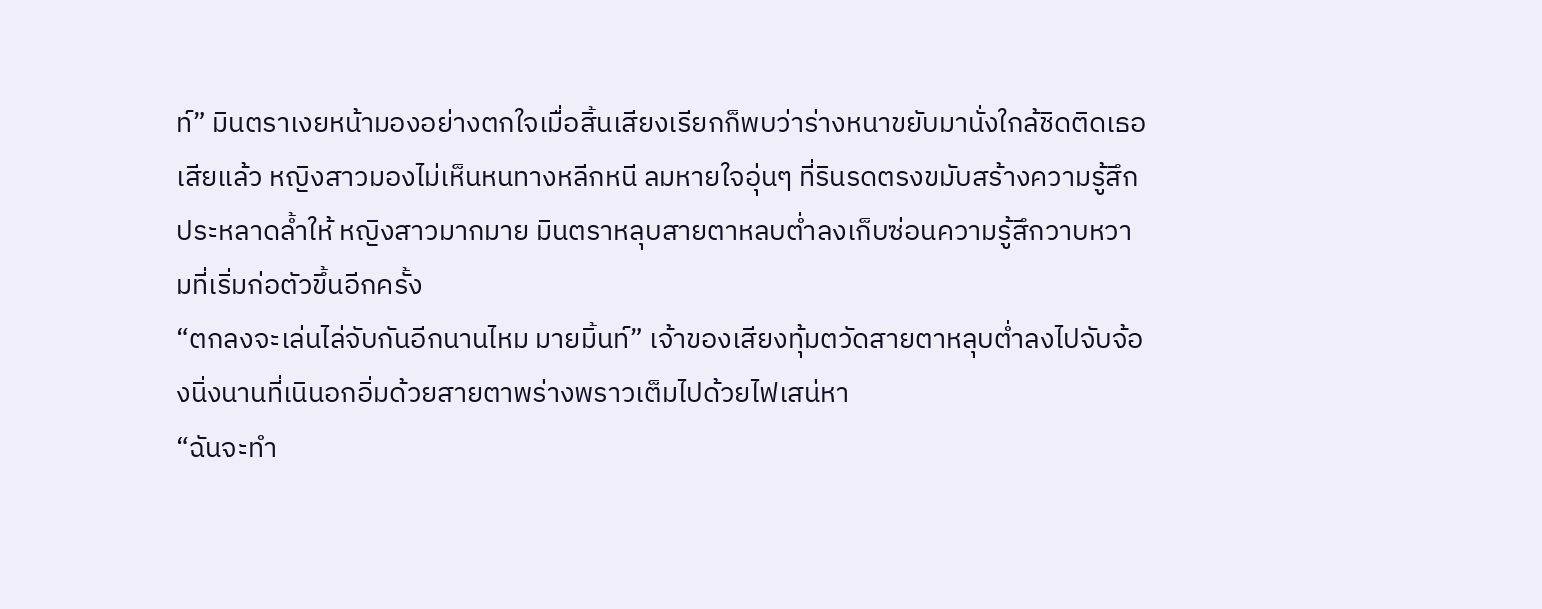ท์” มินตราเงยหน้ามองอย่างตกใจเมื่อสิ้นเสียงเรียกก็พบว่าร่างหนาขยับมานั่งใกล้ชิดติดเธอเสียแล้ว หญิงสาวมองไม่เห็นหนทางหลีกหนี ลมหายใจอุ่นๆ ที่รินรดตรงขมับสร้างความรู้สึกประหลาดล้ำให้ หญิงสาวมากมาย มินตราหลุบสายตาหลบต่ำลงเก็บซ่อนความรู้สึกวาบหวามที่เริ่มก่อตัวขึ้นอีกครั้ง
“ตกลงจะเล่นไล่จับกันอีกนานไหม มายมิ้นท์” เจ้าของเสียงทุ้มตวัดสายตาหลุบต่ำลงไปจับจ้องนิ่งนานที่เนินอกอิ่มด้วยสายตาพร่างพราวเต็มไปด้วยไฟเสน่หา
“ฉันจะทำ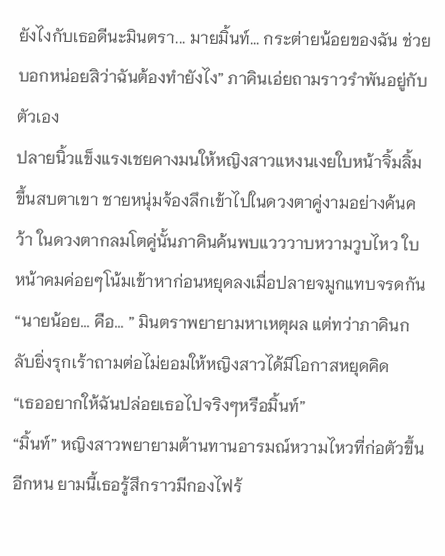ยังไงกับเธอดีนะมินตรา... มายมิ้นท์... กระต่ายน้อยของฉัน ช่วยบอกหน่อยสิว่าฉันต้องทำยังไง” ภาคินเอ่ยถามราวรำพันอยู่กับตัวเอง
ปลายนิ้วแข็งแรงเชยคางมนให้หญิงสาวแหงนเงยใบหน้าจิ้มลิ้มขึ้นสบตาเขา ชายหนุ่มจ้องลึกเข้าไปในดวงตาคู่งามอย่างค้นคว้า ในดวงตากลมโตคู่นั้นภาคินค้นพบแวววาบหวามวูบไหว ใบหน้าคมค่อยๆโน้มเข้าหาก่อนหยุดลงเมื่อปลายจมูกแทบจรดกัน
“นายน้อย... คือ... ” มินตราพยายามหาเหตุผล แต่ทว่าภาคินกลับยิ่งรุกเร้าถามต่อไม่ยอมให้หญิงสาวได้มีโอกาสหยุดคิด
“เธออยากให้ฉันปล่อยเธอไปจริงๆหรือมิ้นท์”
“มิ้นท์” หญิงสาวพยายามต้านทานอารมณ์หวามไหวที่ก่อตัวขึ้นอีกหน ยามนี้เธอรู้สึกราวมีกองไฟร้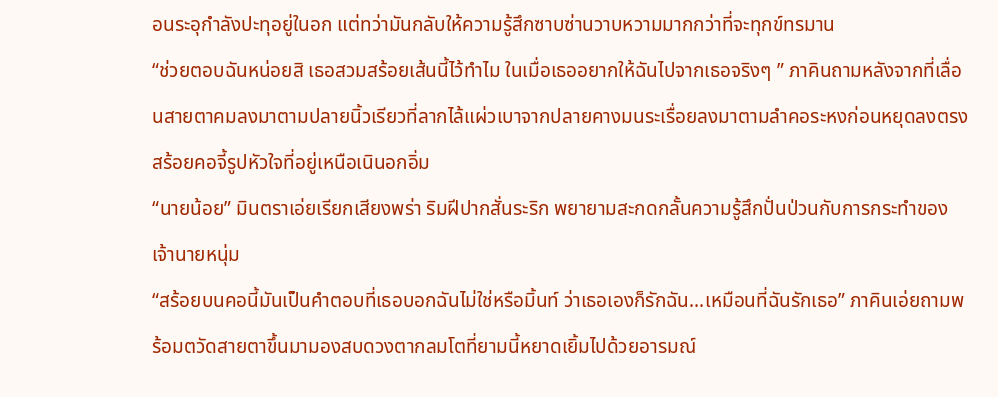อนระอุกำลังปะทุอยู่ในอก แต่ทว่ามันกลับให้ความรู้สึกซาบซ่านวาบหวามมากกว่าที่จะทุกข์ทรมาน
“ช่วยตอบฉันหน่อยสิ เธอสวมสร้อยเส้นนี้ไว้ทำไม ในเมื่อเธออยากให้ฉันไปจากเธอจริงๆ ” ภาคินถามหลังจากที่เลื่อนสายตาคมลงมาตามปลายนิ้วเรียวที่ลากไล้แผ่วเบาจากปลายคางมนระเรื่อยลงมาตามลำคอระหงก่อนหยุดลงตรงสร้อยคอจี้รูปหัวใจที่อยู่เหนือเนินอกอิ่ม
“นายน้อย” มินตราเอ่ยเรียกเสียงพร่า ริมฝีปากสั่นระริก พยายามสะกดกลั้นความรู้สึกปั่นป่วนกับการกระทำของเจ้านายหนุ่ม
“สร้อยบนคอนี้มันเป็นคำตอบที่เธอบอกฉันไม่ใช่หรือมิ้นท์ ว่าเธอเองก็รักฉัน...เหมือนที่ฉันรักเธอ” ภาคินเอ่ยถามพร้อมตวัดสายตาขึ้นมามองสบดวงตากลมโตที่ยามนี้หยาดเยิ้มไปด้วยอารมณ์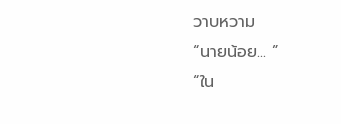วาบหวาม
“นายน้อย... ”
“ใน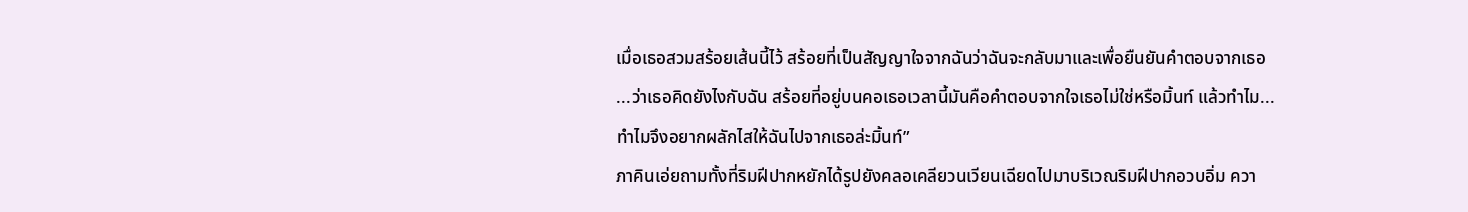เมื่อเธอสวมสร้อยเส้นนี้ไว้ สร้อยที่เป็นสัญญาใจจากฉันว่าฉันจะกลับมาและเพื่อยืนยันคำตอบจากเธอ ...ว่าเธอคิดยังไงกับฉัน สร้อยที่อยู่บนคอเธอเวลานี้มันคือคำตอบจากใจเธอไม่ใช่หรือมิ้นท์ แล้วทำไม... ทำไมจึงอยากผลักไสให้ฉันไปจากเธอล่ะมิ้นท์”
ภาคินเอ่ยถามทั้งที่ริมฝีปากหยักได้รูปยังคลอเคลียวนเวียนเฉียดไปมาบริเวณริมฝีปากอวบอิ่ม ควา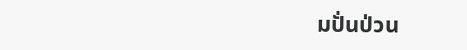มปั่นป่วน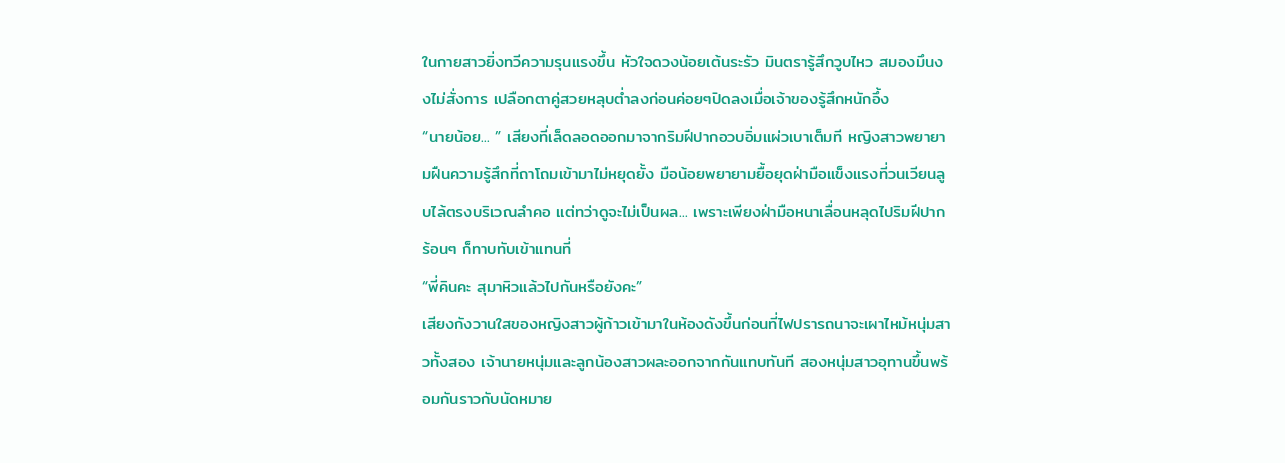ในกายสาวยิ่งทวีความรุนแรงขึ้น หัวใจดวงน้อยเต้นระรัว มินตรารู้สึกวูบไหว สมองมึนงงไม่สั่งการ เปลือกตาคู่สวยหลุบต่ำลงก่อนค่อยๆปิดลงเมื่อเจ้าของรู้สึกหนักอึ้ง
“นายน้อย... ” เสียงที่เล็ดลอดออกมาจากริมฝีปากอวบอิ่มแผ่วเบาเต็มที หญิงสาวพยายามฝืนความรู้สึกที่ถาโถมเข้ามาไม่หยุดยั้ง มือน้อยพยายามยื้อยุดฝ่ามือแข็งแรงที่วนเวียนลูบไล้ตรงบริเวณลำคอ แต่ทว่าดูจะไม่เป็นผล... เพราะเพียงฝ่ามือหนาเลื่อนหลุดไปริมฝีปากร้อนๆ ก็ทาบทับเข้าแทนที่
“พี่คินคะ สุมาหิวแล้วไปกันหรือยังคะ”
เสียงกังวานใสของหญิงสาวผู้ก้าวเข้ามาในห้องดังขึ้นก่อนที่ไฟปรารถนาจะเผาไหม้หนุ่มสาวทั้งสอง เจ้านายหนุ่มและลูกน้องสาวผละออกจากกันแทบทันที สองหนุ่มสาวอุทานขึ้นพร้อมกันราวกับนัดหมาย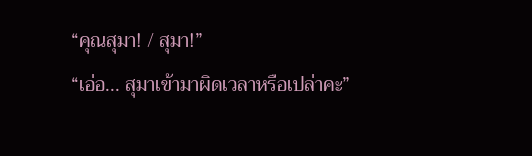“คุณสุมา! / สุมา!”
“เอ่อ... สุมาเข้ามาผิดเวลาหรือเปล่าคะ”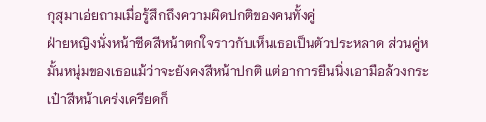กุสุมาเอ่ยถามเมื่อรู้สึกถึงความผิดปกติของคนทั้งคู่
ฝ่ายหญิงนั่งหน้าซีดสีหน้าตกใจราวกับเห็นเธอเป็นตัวประหลาด ส่วนคู่หมั้นหนุ่มของเธอแม้ว่าจะยังคงสีหน้าปกติ แต่อาการยืนนิ่งเอามือล้วงกระเป๋าสีหน้าเคร่งเครียดก็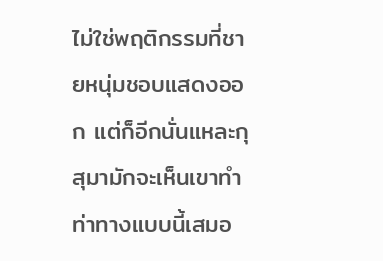ไม่ใช่พฤติกรรมที่ชายหนุ่มชอบแสดงออก แต่ก็อีกนั่นแหละกุสุมามักจะเห็นเขาทำท่าทางแบบนี้เสมอ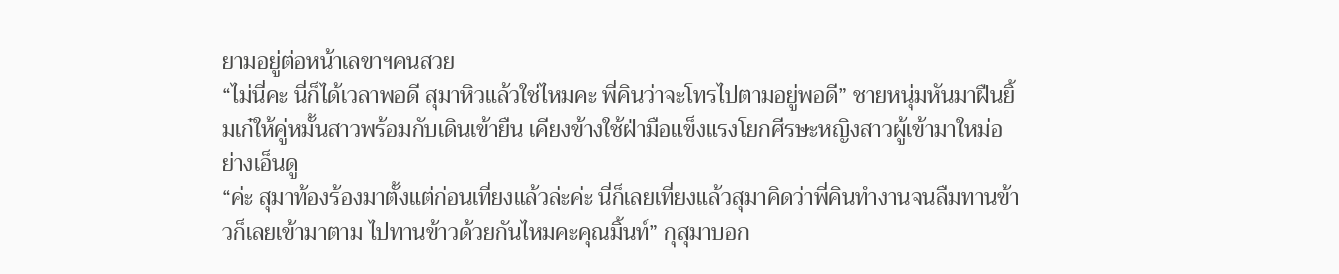ยามอยู่ต่อหน้าเลขาฯคนสวย
“ไม่นี่คะ นี่ก็ได้เวลาพอดี สุมาหิวแล้วใช่ไหมคะ พี่คินว่าจะโทรไปตามอยู่พอดี” ชายหนุ่มหันมาฝืนยิ้มเก๋ให้คู่หมั้นสาวพร้อมกับเดินเข้ายืน เคียงข้างใช้ฝ่ามือแข็งแรงโยกศีรษะหญิงสาวผู้เข้ามาใหม่อย่างเอ็นดู
“ค่ะ สุมาท้องร้องมาตั้งแต่ก่อนเที่ยงแล้วล่ะค่ะ นี่ก็เลยเที่ยงแล้วสุมาคิดว่าพี่คินทำงานจนลืมทานข้าวก็เลยเข้ามาตาม ไปทานข้าวด้วยกันไหมคะคุณมิ้นท์” กุสุมาบอก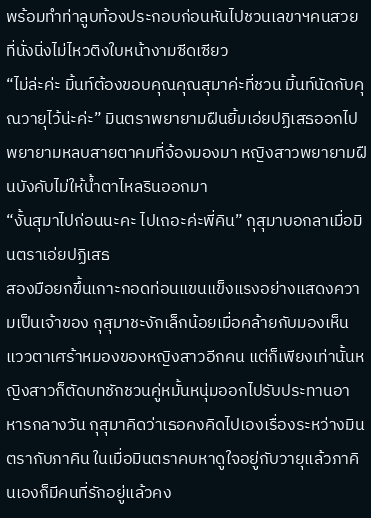พร้อมทำท่าลูบท้องประกอบก่อนหันไปชวนเลขาฯคนสวยที่นั่งนิ่งไม่ไหวติงใบหน้างามซีดเซียว
“ไม่ล่ะค่ะ มิ้นท์ต้องขอบคุณคุณสุมาค่ะที่ชวน มิ้นท์นัดกับคุณวายุไว้น่ะค่ะ” มินตราพยายามฝืนยิ้มเอ่ยปฏิเสธออกไป พยายามหลบสายตาคมที่จ้องมองมา หญิงสาวพยายามฝืนบังคับไม่ให้น้ำตาไหลรินออกมา
“งั้นสุมาไปก่อนนะคะ ไปเถอะค่ะพี่คิน” กุสุมาบอกลาเมื่อมินตราเอ่ยปฏิเสธ
สองมือยกขึ้นเกาะกอดท่อนแขนแข็งแรงอย่างแสดงความเป็นเจ้าของ กุสุมาชะงักเล็กน้อยเมื่อคล้ายกับมองเห็นแววตาเศร้าหมองของหญิงสาวอีกคน แต่ก็เพียงเท่านั้นหญิงสาวก็ตัดบทชักชวนคู่หมั้นหนุ่มออกไปรับประทานอาหารกลางวัน กุสุมาคิดว่าเธอคงคิดไปเองเรื่องระหว่างมินตรากับภาคิน ในเมื่อมินตราคบหาดูใจอยู่กับวายุแล้วภาคินเองก็มีคนที่รักอยู่แล้วคง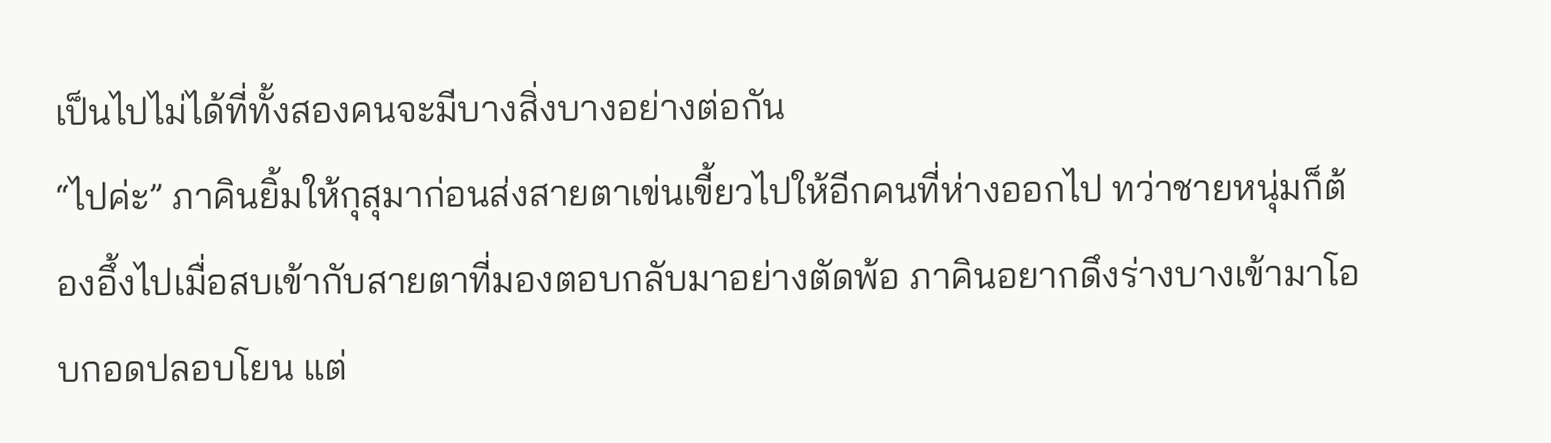เป็นไปไม่ได้ที่ทั้งสองคนจะมีบางสิ่งบางอย่างต่อกัน
“ไปค่ะ” ภาคินยิ้มให้กุสุมาก่อนส่งสายตาเข่นเขี้ยวไปให้อีกคนที่ห่างออกไป ทว่าชายหนุ่มก็ต้องอึ้งไปเมื่อสบเข้ากับสายตาที่มองตอบกลับมาอย่างตัดพ้อ ภาคินอยากดึงร่างบางเข้ามาโอบกอดปลอบโยน แต่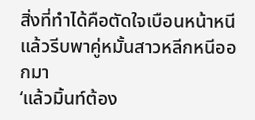สิ่งที่ทำได้คือตัดใจเบือนหน้าหนีแล้วรีบพาคู่หมั้นสาวหลีกหนีออกมา
‘แล้วมิ้นท์ต้อง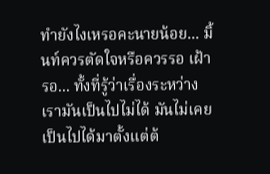ทำยังไงเหรอคะนายน้อย... มิ้นท์ควรตัดใจหรือควรรอ เฝ้ารอ... ทั้งที่รู้ว่าเรื่องระหว่างเรามันเป็นไปไม่ได้ มันไม่เคยเป็นไปได้มาตั้งแต่ต้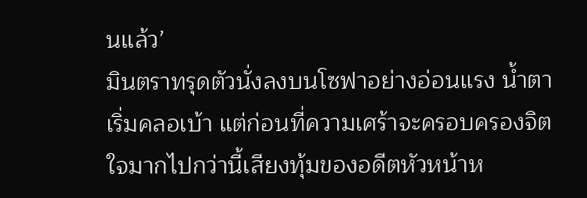นแล้ว’
มินตราทรุดตัวนั่งลงบนโซฟาอย่างอ่อนแรง น้ำตาเริ่มคลอเบ้า แต่ก่อนที่ความเศร้าจะครอบครองจิตใจมากไปกว่านี้เสียงทุ้มของอดีตหัวหน้าห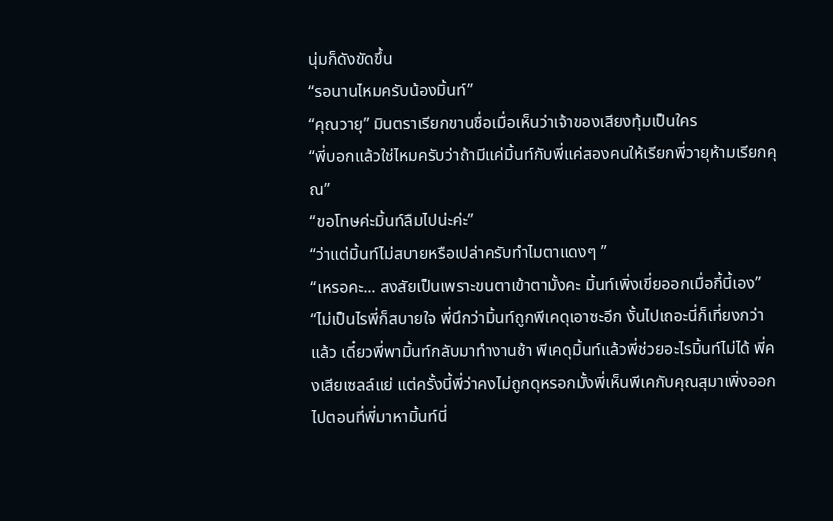นุ่มก็ดังขัดขึ้น
“รอนานไหมครับน้องมิ้นท์”
“คุณวายุ” มินตราเรียกขานชื่อเมื่อเห็นว่าเจ้าของเสียงทุ้มเป็นใคร
“พี่บอกแล้วใช่ไหมครับว่าถ้ามีแค่มิ้นท์กับพี่แค่สองคนให้เรียกพี่วายุห้ามเรียกคุณ”
“ขอโทษค่ะมิ้นท์ลืมไปน่ะค่ะ”
“ว่าแต่มิ้นท์ไม่สบายหรือเปล่าครับทำไมตาแดงๆ ”
“เหรอคะ... สงสัยเป็นเพราะขนตาเข้าตามั้งคะ มิ้นท์เพิ่งเขี่ยออกเมื่อกี้นี้เอง”
“ไม่เป็นไรพี่ก็สบายใจ พี่นึกว่ามิ้นท์ถูกพีเคดุเอาซะอีก งั้นไปเถอะนี่ก็เที่ยงกว่าแล้ว เดี๋ยวพี่พามิ้นท์กลับมาทำงานช้า พีเคดุมิ้นท์แล้วพี่ช่วยอะไรมิ้นท์ไม่ได้ พี่คงเสียเซลล์แย่ แต่ครั้งนี้พี่ว่าคงไม่ถูกดุหรอกมั้งพี่เห็นพีเคกับคุณสุมาเพิ่งออกไปตอนที่พี่มาหามิ้นท์นี่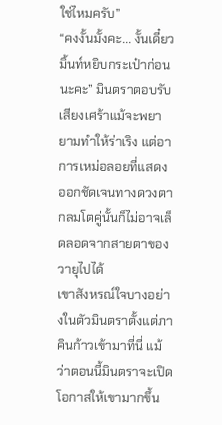ใช่ไหมครับ”
“คงงั้นมั้งคะ... งั้นเดี๋ยวมิ้นท์หยิบกระเป๋าก่อนนะคะ” มินตราตอบรับเสียงเศร้าแม้จะพยายามทำให้ร่าเริง แต่อาการเหม่อลอยที่แสดงออกชัดเจนทางดวงตากลมโตคู่นั้นก็ไม่อาจเล็ดลอดจากสายตาของวายุไปได้
เขาสังหรณ์ใจบางอย่างในตัวมินตราตั้งแต่ภาคินก้าวเข้ามาที่นี่ แม้ว่าตอนนี้มินตราจะเปิดโอกาสให้เขามากขึ้น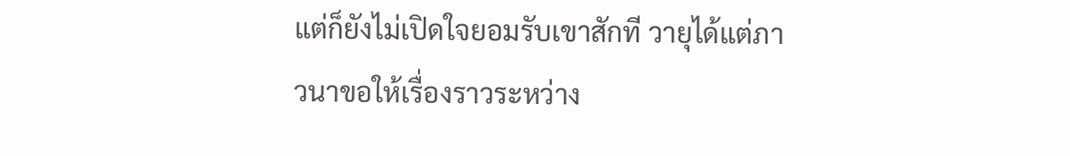แต่ก็ยังไม่เปิดใจยอมรับเขาสักที วายุได้แต่ภาวนาขอให้เรื่องราวระหว่าง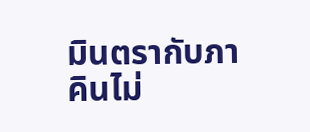มินตรากับภาคินไม่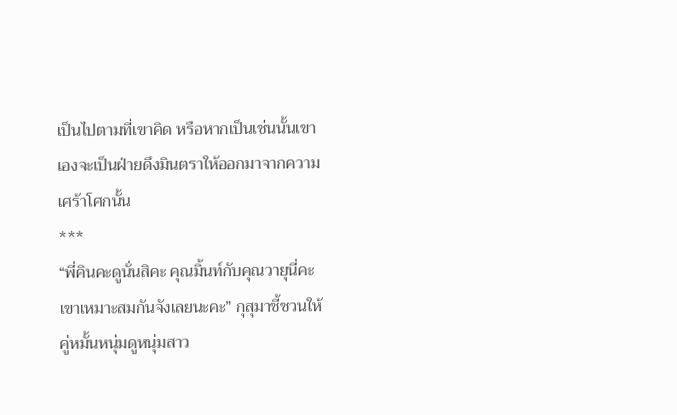เป็นไปตามที่เขาคิด หรือหากเป็นเช่นนั้นเขาเองจะเป็นฝ่ายดึงมินตราให้ออกมาจากความเศร้าโศกนั้น
***
“พี่คินคะดูนั่นสิคะ คุณมิ้นท์กับคุณวายุนี่คะ เขาเหมาะสมกันจังเลยนะคะ” กุสุมาชี้ชวนให้คู่หมั้นหนุ่มดูหนุ่มสาว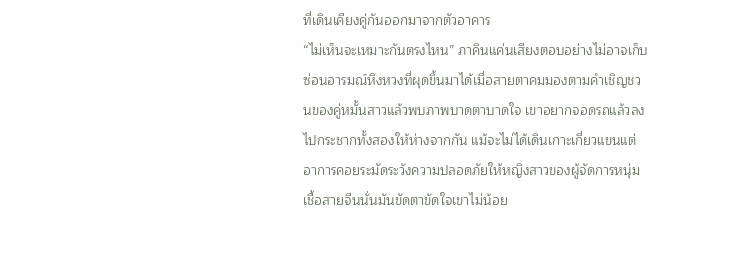ที่เดินเคียงคู่กันออกมาจากตัวอาคาร
“ไม่เห็นจะเหมาะกันตรงไหน” ภาคินแค่นเสียงตอบอย่างไม่อาจเก็บซ่อนอารมณ์หึงหวงที่ผุดขึ้นมาได้เมื่อสายตาคมมองตามคำเชิญชวนของคู่หมั้นสาวแล้วพบภาพบาดตาบาดใจ เขาอยากจอดรถแล้วลงไปกระชากทั้งสองให้ห่างจากกัน แม้จะไม่ได้เดินเกาะเกี่ยวแขนแต่อาการคอยระมัดระวังความปลอดภัยให้หญิงสาวของผู้จัดการหนุ่มเชื้อสายจีนนั่นมันขัดตาขัดใจเขาไม่น้อย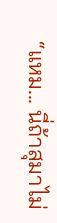“แหม... นี่ถ้าสุมาไม่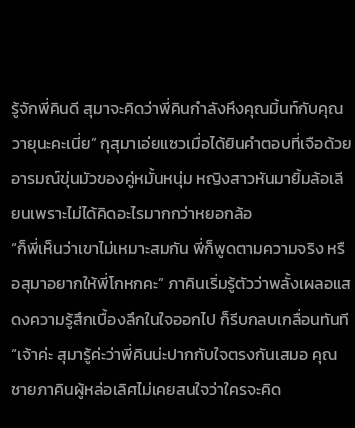รู้จักพี่คินดี สุมาจะคิดว่าพี่คินกำลังหึงคุณมิ้นท์กับคุณวายุนะคะเนี่ย” กุสุมาเอ่ยแซวเมื่อได้ยินคำตอบที่เจือด้วยอารมณ์ขุ่นมัวของคู่หมั้นหนุ่ม หญิงสาวหันมายิ้มล้อเลียนเพราะไม่ได้คิดอะไรมากกว่าหยอกล้อ
“ก็พี่เห็นว่าเขาไม่เหมาะสมกัน พี่ก็พูดตามความจริง หรือสุมาอยากให้พี่โกหกคะ” ภาคินเริ่มรู้ตัวว่าพลั้งเผลอแสดงความรู้สึกเบื้องลึกในใจออกไป ก็รีบกลบเกลื่อนทันที
“เจ้าค่ะ สุมารู้ค่ะว่าพี่คินน่ะปากกับใจตรงกันเสมอ คุณชายภาคินผู้หล่อเลิศไม่เคยสนใจว่าใครจะคิด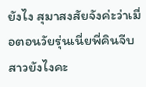ยังไง สุมาสงสัยจังค่ะว่าเมื่อตอนวัยรุ่นเนี่ยพี่คินจีบสาวยังไงคะ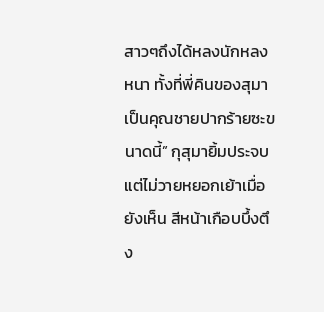สาวๆถึงได้หลงนักหลงหนา ทั้งที่พี่คินของสุมาเป็นคุณชายปากร้ายซะขนาดนี้” กุสุมายิ้มประจบแต่ไม่วายหยอกเย้าเมื่อยังเห็น สีหน้าเกือบบึ้งตึง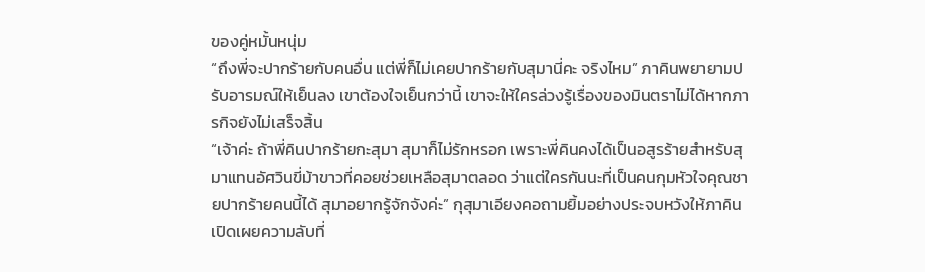ของคู่หมั้นหนุ่ม
“ถึงพี่จะปากร้ายกับคนอื่น แต่พี่ก็ไม่เคยปากร้ายกับสุมานี่คะ จริงไหม” ภาคินพยายามปรับอารมณ์ให้เย็นลง เขาต้องใจเย็นกว่านี้ เขาจะให้ใครล่วงรู้เรื่องของมินตราไม่ได้หากภารกิจยังไม่เสร็จสิ้น
“เจ้าค่ะ ถ้าพี่คินปากร้ายกะสุมา สุมาก็ไม่รักหรอก เพราะพี่คินคงได้เป็นอสูรร้ายสำหรับสุมาแทนอัศวินขี่ม้าขาวที่คอยช่วยเหลือสุมาตลอด ว่าแต่ใครกันนะที่เป็นคนกุมหัวใจคุณชายปากร้ายคนนี้ได้ สุมาอยากรู้จักจังค่ะ” กุสุมาเอียงคอถามยิ้มอย่างประจบหวังให้ภาคินเปิดเผยความลับที่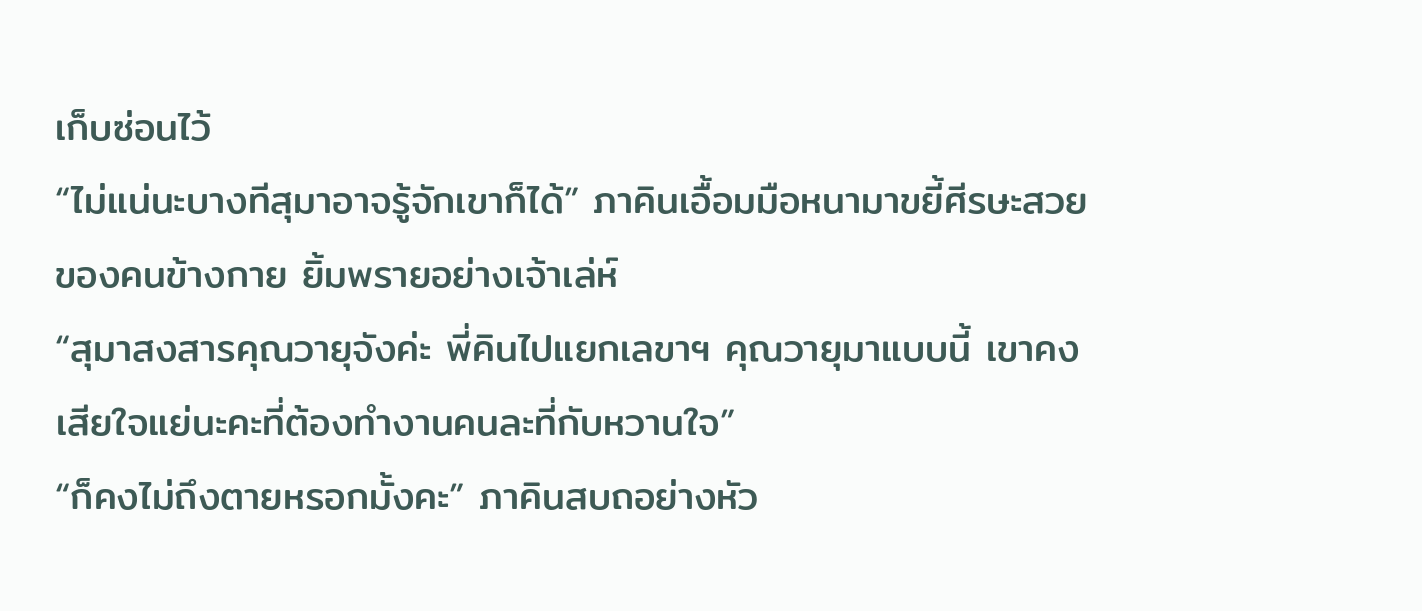เก็บซ่อนไว้
“ไม่แน่นะบางทีสุมาอาจรู้จักเขาก็ได้” ภาคินเอื้อมมือหนามาขยี้ศีรษะสวยของคนข้างกาย ยิ้มพรายอย่างเจ้าเล่ห์
“สุมาสงสารคุณวายุจังค่ะ พี่คินไปแยกเลขาฯ คุณวายุมาแบบนี้ เขาคงเสียใจแย่นะคะที่ต้องทำงานคนละที่กับหวานใจ”
“ก็คงไม่ถึงตายหรอกมั้งคะ” ภาคินสบถอย่างหัว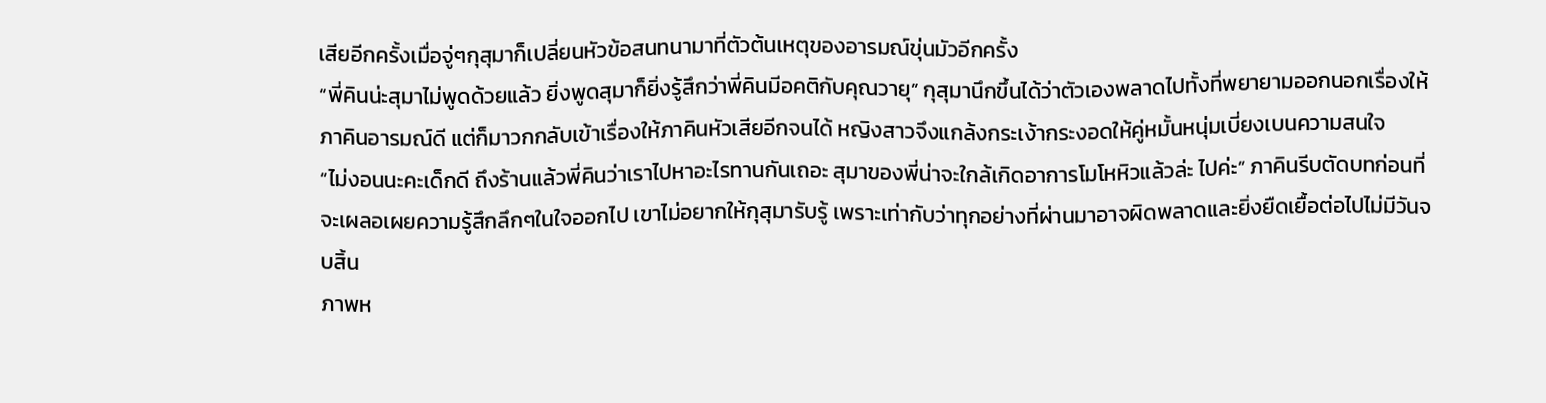เสียอีกครั้งเมื่อจู่ๆกุสุมาก็เปลี่ยนหัวข้อสนทนามาที่ตัวต้นเหตุของอารมณ์ขุ่นมัวอีกครั้ง
“พี่คินน่ะสุมาไม่พูดด้วยแล้ว ยิ่งพูดสุมาก็ยิ่งรู้สึกว่าพี่คินมีอคติกับคุณวายุ” กุสุมานึกขึ้นได้ว่าตัวเองพลาดไปทั้งที่พยายามออกนอกเรื่องให้ภาคินอารมณ์ดี แต่ก็มาวกกลับเข้าเรื่องให้ภาคินหัวเสียอีกจนได้ หญิงสาวจึงแกล้งกระเง้ากระงอดให้คู่หมั้นหนุ่มเบี่ยงเบนความสนใจ
“ไม่งอนนะคะเด็กดี ถึงร้านแล้วพี่คินว่าเราไปหาอะไรทานกันเถอะ สุมาของพี่น่าจะใกล้เกิดอาการโมโหหิวแล้วล่ะ ไปค่ะ” ภาคินรีบตัดบทก่อนที่จะเผลอเผยความรู้สึกลึกๆในใจออกไป เขาไม่อยากให้กุสุมารับรู้ เพราะเท่ากับว่าทุกอย่างที่ผ่านมาอาจผิดพลาดและยิ่งยืดเยื้อต่อไปไม่มีวันจบสิ้น
ภาพห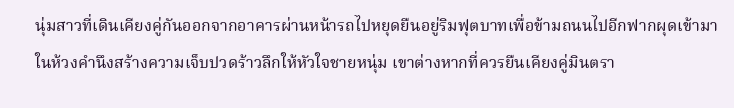นุ่มสาวที่เดินเคียงคู่กันออกจากอาคารผ่านหน้ารถไปหยุดยืนอยู่ริมฟุตบาทเพื่อข้ามถนนไปอีกฟากผุดเข้ามาในห้วงคำนึงสร้างความเจ็บปวดร้าวลึกให้หัวใจชายหนุ่ม เขาต่างหากที่ควรยืนเคียงคู่มินตรา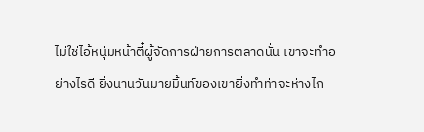ไม่ใช่ไอ้หนุ่มหน้าตี๋ผู้จัดการฝ่ายการตลาดนั่น เขาจะทำอย่างไรดี ยิ่งนานวันมายมิ้นท์ของเขายิ่งทำท่าจะห่างไก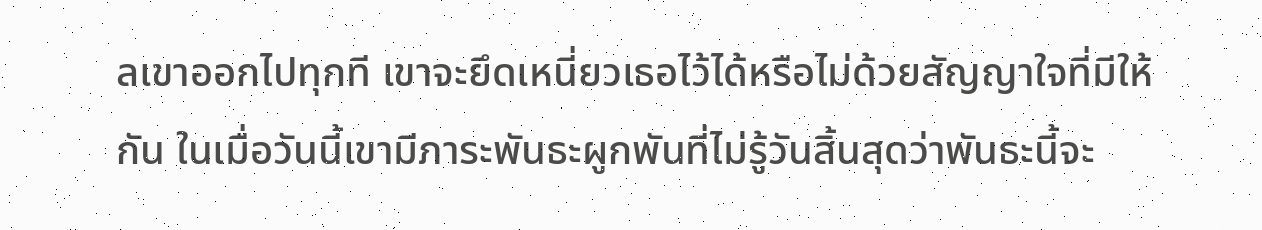ลเขาออกไปทุกที เขาจะยึดเหนี่ยวเธอไว้ได้หรือไม่ด้วยสัญญาใจที่มีให้กัน ในเมื่อวันนี้เขามีภาระพันธะผูกพันที่ไม่รู้วันสิ้นสุดว่าพันธะนี้จะ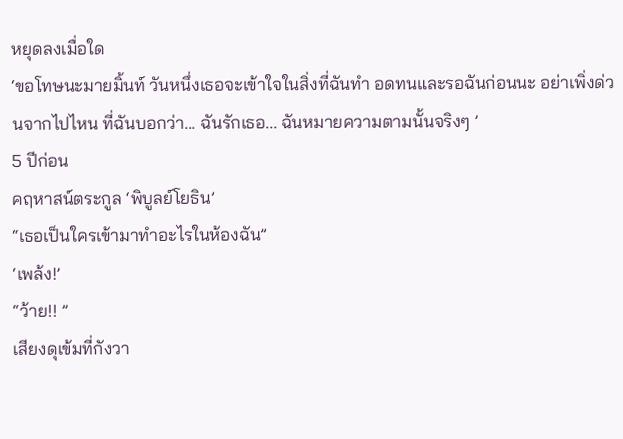หยุดลงเมื่อใด
‘ขอโทษนะมายมิ้นท์ วันหนึ่งเธอจะเข้าใจในสิ่งที่ฉันทำ อดทนและรอฉันก่อนนะ อย่าเพิ่งด่วนจากไปไหน ที่ฉันบอกว่า... ฉันรักเธอ... ฉันหมายความตามนั้นจริงๆ ’
5 ปีก่อน
คฤหาสน์ตระกูล ‘พิบูลย์โยธิน’
“เธอเป็นใครเข้ามาทำอะไรในห้องฉัน”
‘เพล้ง!’
“ว้าย!! ”
เสียงดุเข้มที่กังวา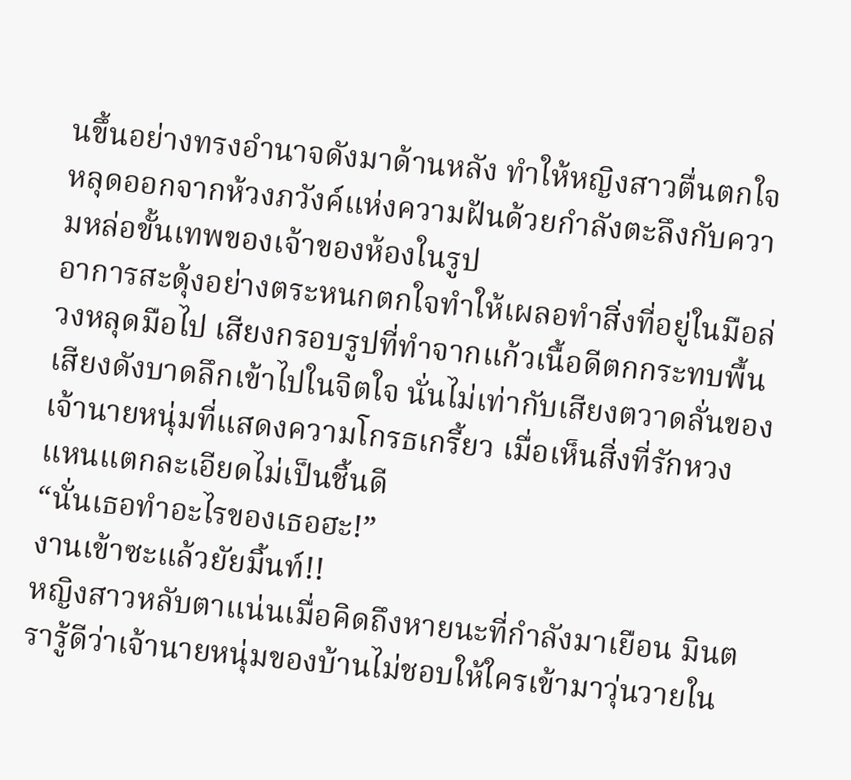นขึ้นอย่างทรงอำนาจดังมาด้านหลัง ทำให้หญิงสาวตื่นตกใจหลุดออกจากห้วงภวังค์แห่งความฝันด้วยกำลังตะลึงกับความหล่อขั้นเทพของเจ้าของห้องในรูป
อาการสะดุ้งอย่างตระหนกตกใจทำให้เผลอทำสิ่งที่อยู่ในมือล่วงหลุดมือไป เสียงกรอบรูปที่ทำจากแก้วเนื้อดีตกกระทบพื้นเสียงดังบาดลึกเข้าไปในจิตใจ นั่นไม่เท่ากับเสียงตวาดลั่นของเจ้านายหนุ่มที่แสดงความโกรธเกรี้ยว เมื่อเห็นสิ่งที่รักหวงแหนแตกละเอียดไม่เป็นชิ้นดี
“นั่นเธอทำอะไรของเธอฮะ!”
งานเข้าซะแล้วยัยมิ้นท์!!
หญิงสาวหลับตาแน่นเมื่อคิดถึงหายนะที่กำลังมาเยือน มินตรารู้ดีว่าเจ้านายหนุ่มของบ้านไม่ชอบให้ใครเข้ามาวุ่นวายใน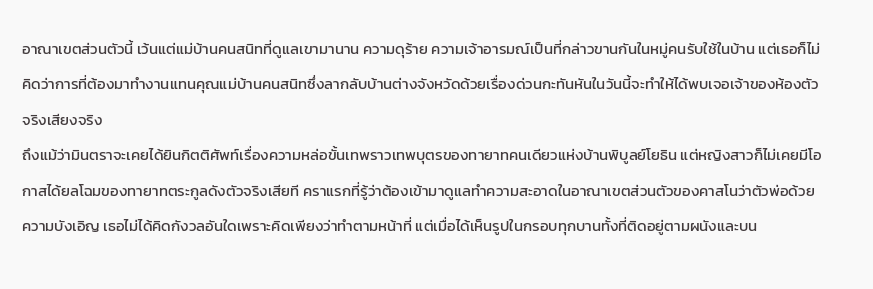อาณาเขตส่วนตัวนี้ เว้นแต่แม่บ้านคนสนิทที่ดูแลเขามานาน ความดุร้าย ความเจ้าอารมณ์เป็นที่กล่าวขานกันในหมู่คนรับใช้ในบ้าน แต่เธอก็ไม่คิดว่าการที่ต้องมาทำงานแทนคุณแม่บ้านคนสนิทซึ่งลากลับบ้านต่างจังหวัดด้วยเรื่องด่วนกะทันหันในวันนี้จะทำให้ได้พบเจอเจ้าของห้องตัวจริงเสียงจริง
ถึงแม้ว่ามินตราจะเคยได้ยินกิตติศัพท์เรื่องความหล่อขั้นเทพราวเทพบุตรของทายาทคนเดียวแห่งบ้านพิบูลย์โยธิน แต่หญิงสาวก็ไม่เคยมีโอกาสได้ยลโฉมของทายาทตระกูลดังตัวจริงเสียที คราแรกที่รู้ว่าต้องเข้ามาดูแลทำความสะอาดในอาณาเขตส่วนตัวของคาสโนว่าตัวพ่อด้วยความบังเอิญ เธอไม่ได้คิดกังวลอันใดเพราะคิดเพียงว่าทำตามหน้าที่ แต่เมื่อได้เห็นรูปในกรอบทุกบานทั้งที่ติดอยู่ตามผนังและบน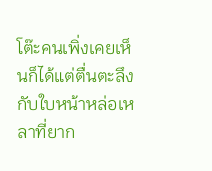โต๊ะคนเพิ่งเคยเห็นก็ได้แต่ตื่นตะลึงกับใบหน้าหล่อเหลาที่ยาก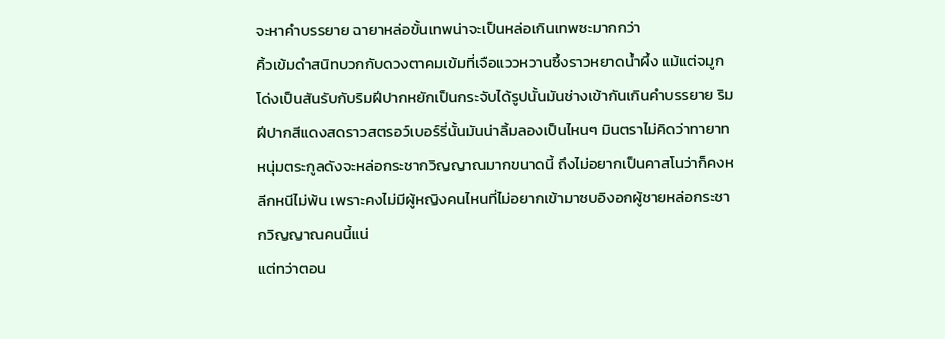จะหาคำบรรยาย ฉายาหล่อขั้นเทพน่าจะเป็นหล่อเกินเทพซะมากกว่า
คิ้วเข้มดำสนิทบวกกับดวงตาคมเข้มที่เจือแววหวานซึ้งราวหยาดน้ำผึ้ง แม้แต่จมูกโด่งเป็นสันรับกับริมฝีปากหยักเป็นกระจับได้รูปนั้นมันช่างเข้ากันเกินคำบรรยาย ริมฝีปากสีแดงสดราวสตรอว์เบอร์รี่นั้นมันน่าลิ้มลองเป็นไหนๆ มินตราไม่คิดว่าทายาทหนุ่มตระกูลดังจะหล่อกระชากวิญญาณมากขนาดนี้ ถึงไม่อยากเป็นคาสโนว่าก็คงหลีกหนีไม่พ้น เพราะคงไม่มีผู้หญิงคนไหนที่ไม่อยากเข้ามาซบอิงอกผู้ชายหล่อกระชากวิญญาณคนนี้แน่
แต่ทว่าตอน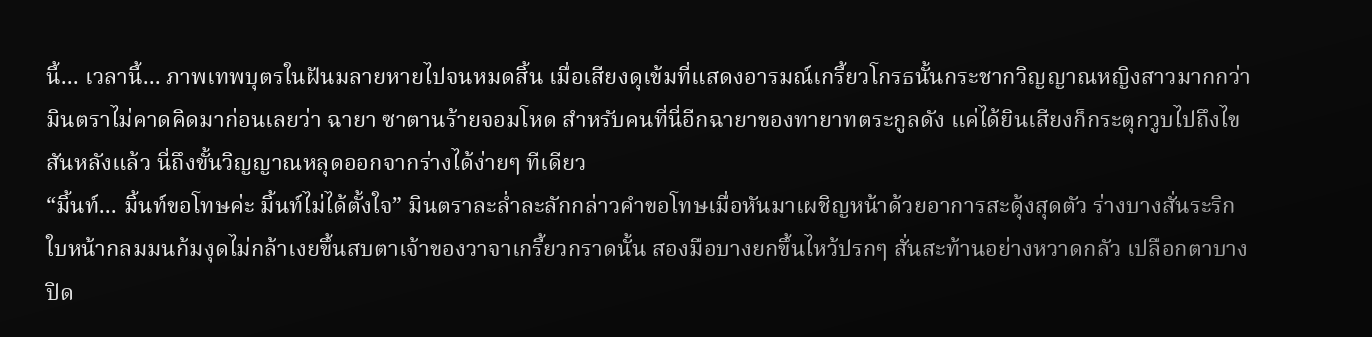นี้... เวลานี้... ภาพเทพบุตรในฝันมลายหายไปจนหมดสิ้น เมื่อเสียงดุเข้มที่แสดงอารมณ์เกรี้ยวโกรธนั้นกระชากวิญญาณหญิงสาวมากกว่า มินตราไม่คาดคิดมาก่อนเลยว่า ฉายา ซาตานร้ายจอมโหด สำหรับคนที่นี่อีกฉายาของทายาทตระกูลดัง แค่ได้ยินเสียงก็กระตุกวูบไปถึงไขสันหลังแล้ว นี่ถึงขั้นวิญญาณหลุดออกจากร่างได้ง่ายๆ ทีเดียว
“มิ้นท์... มิ้นท์ขอโทษค่ะ มิ้นท์ไม่ได้ตั้งใจ” มินตราละล่ำละลักกล่าวคำขอโทษเมื่อหันมาเผชิญหน้าด้วยอาการสะดุ้งสุดตัว ร่างบางสั่นระริกใบหน้ากลมมนก้มงุดไม่กล้าเงยขึ้นสบตาเจ้าของวาจาเกรี้ยวกราดนั้น สองมือบางยกขึ้นไหว้ปรกๆ สั่นสะท้านอย่างหวาดกลัว เปลือกตาบางปิด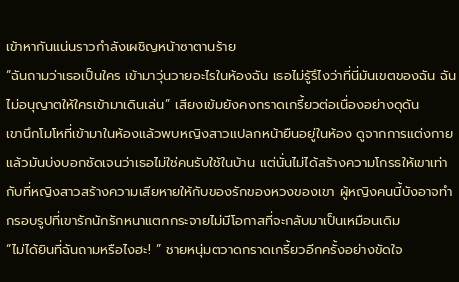เข้าหากันแน่นราวกำลังเผชิญหน้าซาตานร้าย
“ฉันถามว่าเธอเป็นใคร เข้ามาวุ่นวายอะไรในห้องฉัน เธอไม่รู้รึไงว่าที่นี่มันเขตของฉัน ฉันไม่อนุญาตให้ใครเข้ามาเดินเล่น” เสียงเข้มยังคงกราดเกรี้ยวต่อเนื่องอย่างดุดัน
เขานึกโมโหที่เข้ามาในห้องแล้วพบหญิงสาวแปลกหน้ายืนอยู่ในห้อง ดูจากการแต่งกายแล้วมันบ่งบอกชัดเจนว่าเธอไม่ใช่คนรับใช้ในบ้าน แต่นั่นไม่ได้สร้างความโกรธให้เขาเท่ากับที่หญิงสาวสร้างความเสียหายให้กับของรักของหวงของเขา ผู้หญิงคนนี้บังอาจทำกรอบรูปที่เขารักนักรักหนาแตกกระจายไม่มีโอกาสที่จะกลับมาเป็นเหมือนเดิม
“ไม่ได้ยินที่ฉันถามหรือไงฮะ! ” ชายหนุ่มตวาดกราดเกรี้ยวอีกครั้งอย่างขัดใจ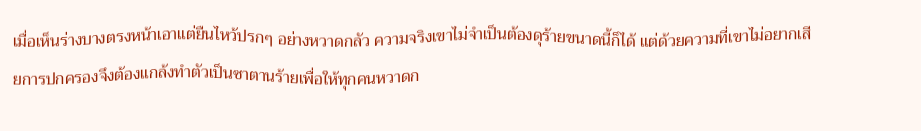เมื่อเห็นร่างบางตรงหน้าเอาแต่ยืนไหว้ปรกๆ อย่างหวาดกลัว ความจริงเขาไม่จำเป็นต้องดุร้ายขนาดนี้ก็ได้ แต่ด้วยความที่เขาไม่อยากเสียการปกครองจึงต้องแกล้งทำตัวเป็นซาตานร้ายเพื่อให้ทุกคนหวาดก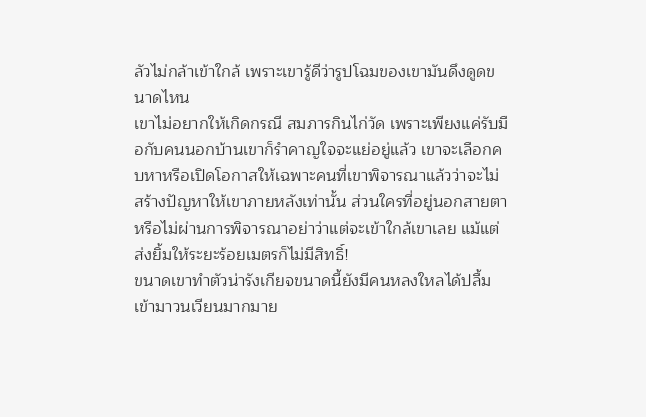ลัวไม่กล้าเข้าใกล้ เพราะเขารู้ดีว่ารูปโฉมของเขามันดึงดูดขนาดไหน
เขาไม่อยากให้เกิดกรณี สมภารกินไก่วัด เพราะเพียงแค่รับมือกับคนนอกบ้านเขาก็รำคาญใจจะแย่อยู่แล้ว เขาจะเลือกคบหาหรือเปิดโอกาสให้เฉพาะคนที่เขาพิจารณาแล้วว่าจะไม่สร้างปัญหาให้เขาภายหลังเท่านั้น ส่วนใครที่อยู่นอกสายตาหรือไม่ผ่านการพิจารณาอย่าว่าแต่จะเข้าใกล้เขาเลย แม้แต่ส่งยิ้มให้ระยะร้อยเมตรก็ไม่มีสิทธิ์!
ขนาดเขาทำตัวน่ารังเกียจขนาดนี้ยังมีคนหลงใหลได้ปลื้มเข้ามาวนเวียนมากมาย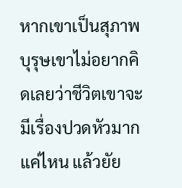หากเขาเป็นสุภาพบุรุษเขาไม่อยากคิดเลยว่าชีวิตเขาจะมีเรื่องปวดหัวมากแค่ไหน แล้วยัย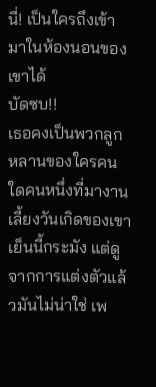นี่! เป็นใครถึงเข้ามาในห้องนอนของเขาได้
บัดซบ!!
เธอคงเป็นพวกลูกหลานของใครคนใดคนหนึ่งที่มางานเลี้ยงวันเกิดของเขาเย็นนี้กระมัง แต่ดูจากการแต่งตัวแล้วมันไม่น่าใช่ เพ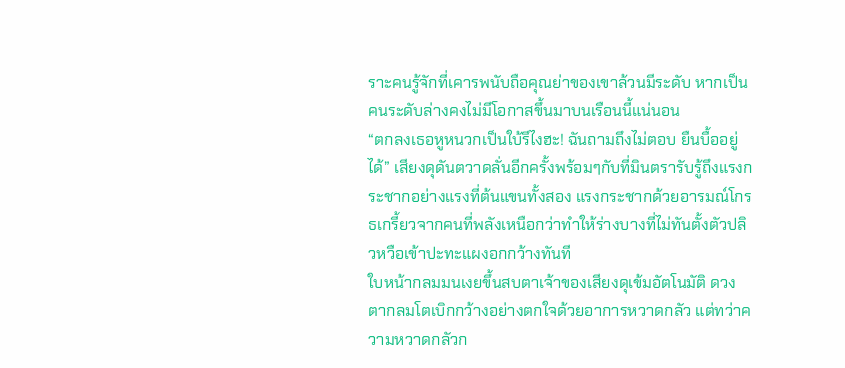ราะคนรู้จักที่เคารพนับถือคุณย่าของเขาล้วนมีระดับ หากเป็นคนระดับล่างคงไม่มีโอกาสขึ้นมาบนเรือนนี้แน่นอน
“ตกลงเธอหูหนวกเป็นใบ้รึไงฮะ! ฉันถามถึงไม่ตอบ ยืนบื้ออยู่ได้” เสียงดุดันตวาดลั่นอีกครั้งพร้อมๆกับที่มินตรารับรู้ถึงแรงกระชากอย่างแรงที่ต้นแขนทั้งสอง แรงกระชากด้วยอารมณ์โกรธเกรี้ยวจากคนที่พลังเหนือกว่าทำให้ร่างบางที่ไม่ทันตั้งตัวปลิวหวือเข้าปะทะแผงอกกว้างทันที
ใบหน้ากลมมนเงยขึ้นสบตาเจ้าของเสียงดุเข้มอัตโนมัติ ดวงตากลมโตเบิกกว้างอย่างตกใจด้วยอาการหวาดกลัว แต่ทว่าความหวาดกลัวก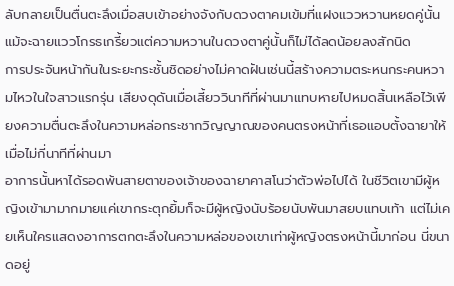ลับกลายเป็นตื่นตะลึงเมื่อสบเข้าอย่างจังกับดวงตาคมเข้มที่แฝงแววหวานหยดคู่นั้น แม้จะฉายแววโกรธเกรี้ยวแต่ความหวานในดวงตาคู่นั้นก็ไม่ได้ลดน้อยลงสักนิด
การประจันหน้ากันในระยะกระชั้นชิดอย่างไม่คาดฝันเช่นนี้สร้างความตระหนกระคนหวามไหวในใจสาวแรกรุ่น เสียงดุดันเมื่อเสี้ยววินาทีที่ผ่านมาแทบหายไปหมดสิ้นเหลือไว้เพียงความตื่นตะลึงในความหล่อกระชากวิญญาณของคนตรงหน้าที่เธอแอบตั้งฉายาให้เมื่อไม่กี่นาทีที่ผ่านมา
อาการนั้นหาได้รอดพ้นสายตาของเจ้าของฉายาคาสโนว่าตัวพ่อไปได้ ในชีวิตเขามีผู้หญิงเข้ามามากมายแค่เขากระตุกยิ้มก็จะมีผู้หญิงนับร้อยนับพันมาสยบแทบเท้า แต่ไม่เคยเห็นใครแสดงอาการตกตะลึงในความหล่อของเขาเท่าผู้หญิงตรงหน้านี้มาก่อน นี่ขนาดอยู่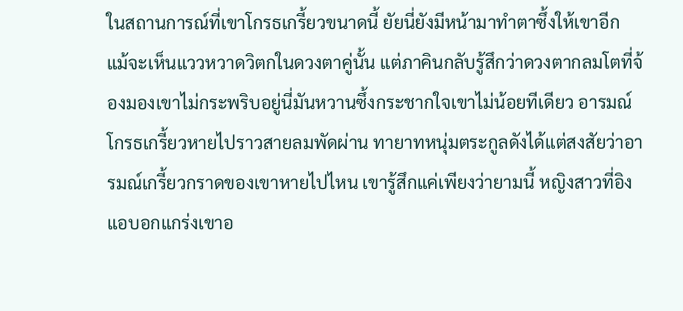ในสถานการณ์ที่เขาโกรธเกรี้ยวขนาดนี้ ยัยนี่ยังมีหน้ามาทำตาซึ้งให้เขาอีก
แม้จะเห็นแววหวาดวิตกในดวงตาคู่นั้น แต่ภาคินกลับรู้สึกว่าดวงตากลมโตที่จ้องมองเขาไม่กระพริบอยู่นี่มันหวานซึ้งกระชากใจเขาไม่น้อยทีเดียว อารมณ์โกรธเกรี้ยวหายไปราวสายลมพัดผ่าน ทายาทหนุ่มตระกูลดังได้แต่สงสัยว่าอารมณ์เกรี้ยวกราดของเขาหายไปไหน เขารู้สึกแค่เพียงว่ายามนี้ หญิงสาวที่อิงแอบอกแกร่งเขาอ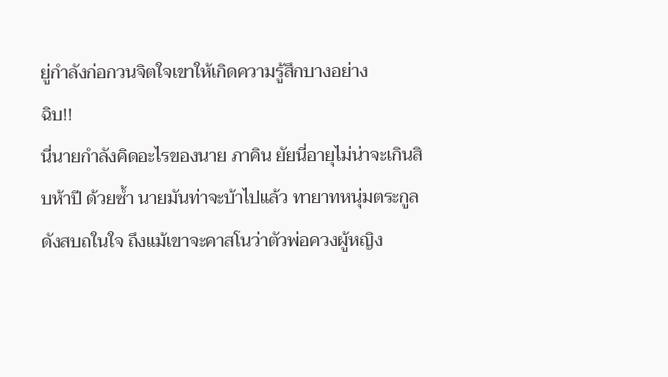ยู่กำลังก่อกวนจิตใจเขาให้เกิดความรู้สึกบางอย่าง
ฉิบ!!
นี่นายกำลังคิดอะไรของนาย ภาคิน ยัยนี่อายุไม่น่าจะเกินสิบห้าปี ด้วยซ้ำ นายมันท่าจะบ้าไปแล้ว ทายาทหนุ่มตระกูลดังสบถในใจ ถึงแม้เขาจะคาสโนว่าตัวพ่อควงผู้หญิง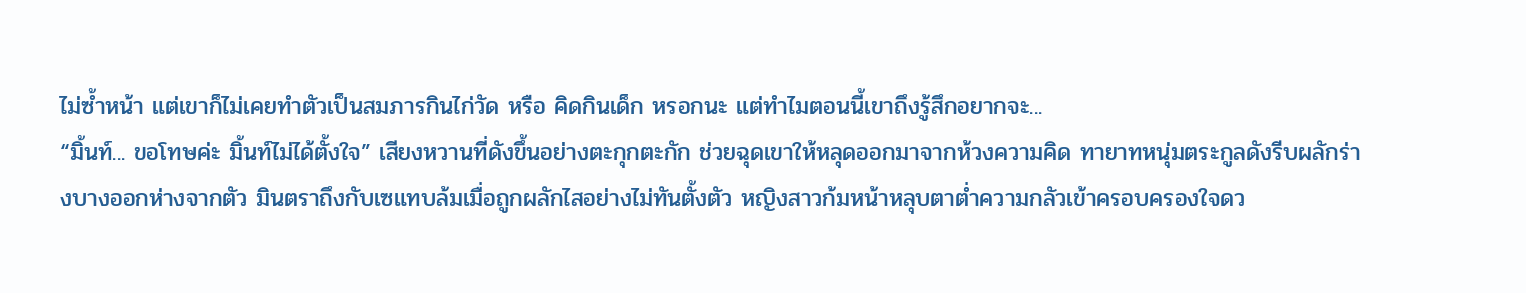ไม่ซ้ำหน้า แต่เขาก็ไม่เคยทำตัวเป็นสมภารกินไก่วัด หรือ คิดกินเด็ก หรอกนะ แต่ทำไมตอนนี้เขาถึงรู้สึกอยากจะ...
“มิ้นท์... ขอโทษค่ะ มิ้นท์ไม่ได้ตั้งใจ” เสียงหวานที่ดังขึ้นอย่างตะกุกตะกัก ช่วยฉุดเขาให้หลุดออกมาจากห้วงความคิด ทายาทหนุ่มตระกูลดังรีบผลักร่างบางออกห่างจากตัว มินตราถึงกับเซแทบล้มเมื่อถูกผลักไสอย่างไม่ทันตั้งตัว หญิงสาวก้มหน้าหลุบตาต่ำความกลัวเข้าครอบครองใจดว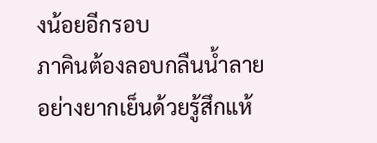งน้อยอีกรอบ
ภาคินต้องลอบกลืนน้ำลายอย่างยากเย็นด้วยรู้สึกแห้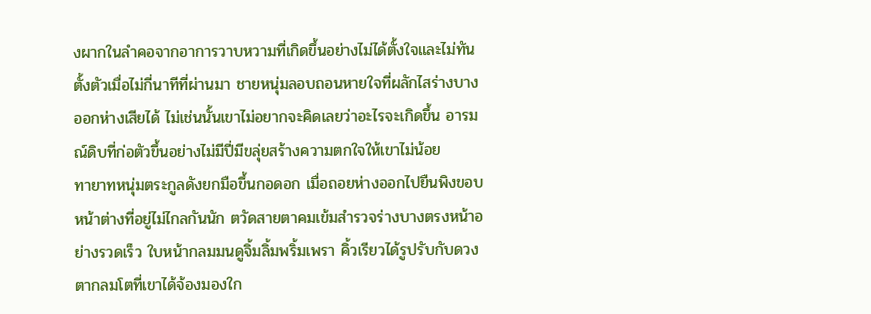งผากในลำคอจากอาการวาบหวามที่เกิดขึ้นอย่างไม่ได้ตั้งใจและไม่ทันตั้งตัวเมื่อไม่กี่นาทีที่ผ่านมา ชายหนุ่มลอบถอนหายใจที่ผลักไสร่างบางออกห่างเสียได้ ไม่เช่นนั้นเขาไม่อยากจะคิดเลยว่าอะไรจะเกิดขึ้น อารมณ์ดิบที่ก่อตัวขึ้นอย่างไม่มีปี่มีขลุ่ยสร้างความตกใจให้เขาไม่น้อย
ทายาทหนุ่มตระกูลดังยกมือขึ้นกอดอก เมื่อถอยห่างออกไปยืนพิงขอบหน้าต่างที่อยู่ไม่ไกลกันนัก ตวัดสายตาคมเข้มสำรวจร่างบางตรงหน้าอย่างรวดเร็ว ใบหน้ากลมมนดูจิ้มลิ้มพริ้มเพรา คิ้วเรียวได้รูปรับกับดวงตากลมโตที่เขาได้จ้องมองใก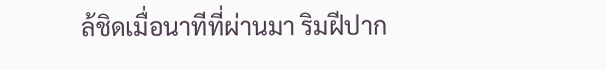ล้ชิดเมื่อนาทีที่ผ่านมา ริมฝีปาก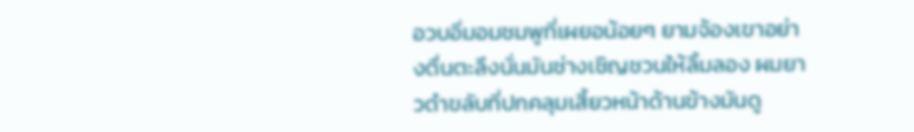อวบอิ่มอมชมพูที่เผยอน้อยๆ ยามจ้องเขาอย่างตื่นตะลึงนั่นมันช่างเชิญชวนให้ลิ้มลอง ผมยาวดำขลับที่ปกคลุมเสี้ยวหน้าด้านข้างมันดู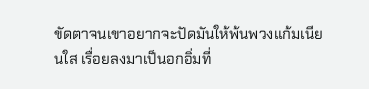ขัดตาจนเขาอยากจะปัดมันให้พ้นพวงแก้มเนียนใส เรื่อยลงมาเป็นอกอิ่มที่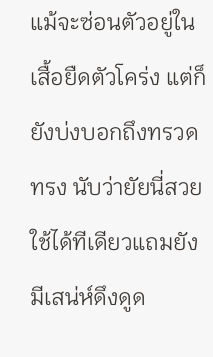แม้จะซ่อนตัวอยู่ในเสื้อยืดตัวโคร่ง แต่ก็ยังบ่งบอกถึงทรวดทรง นับว่ายัยนี่สวยใช้ได้ทีเดียวแถมยังมีเสน่ห์ดึงดูด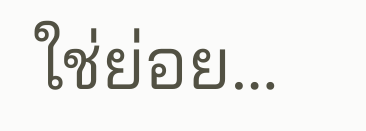ใช่ย่อย…